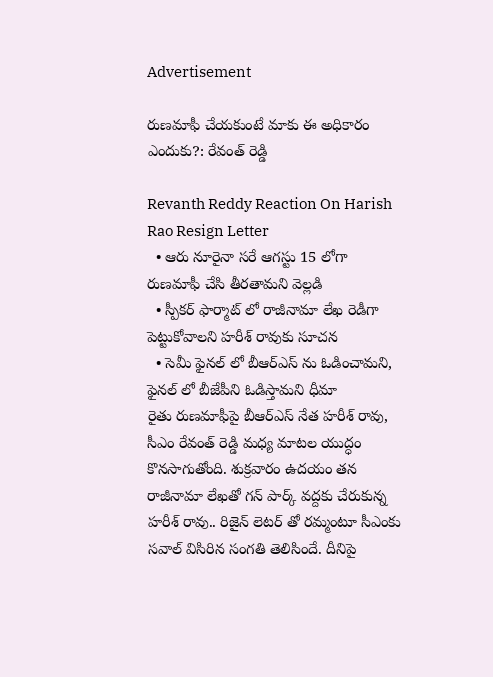Advertisement

రుణమాఫీ చేయకుంటే మాకు ఈ అధికారం ఎందుకు?: రేవంత్ రెడ్డి

Revanth Reddy Reaction On Harish Rao Resign Letter
  • ఆరు నూరైనా సరే ఆగస్టు 15 లోగా రుణమాఫీ చేసి తీరతామని వెల్లడి
  • స్పీకర్ ఫార్మాట్ లో రాజీనామా లేఖ రెడీగా పెట్టుకోవాలని హరీశ్ రావుకు సూచన
  • సెమీ ఫైనల్ లో బీఆర్ఎస్ ను ఓడించామని, ఫైనల్ లో బీజేపీని ఓడిస్తామని ధీమా
రైతు రుణమాఫీపై బీఆర్ఎస్ నేత హరీశ్ రావు, సీఎం రేవంత్ రెడ్డి మధ్య మాటల యుద్ధం కొనసాగుతోంది. శుక్రవారం ఉదయం తన రాజీనామా లేఖతో గన్ పార్క్ వద్దకు చేరుకున్న హరీశ్ రావు.. రిజైన్ లెటర్ తో రమ్మంటూ సీఎంకు సవాల్ విసిరిన సంగతి తెలిసిందే. దీనిపై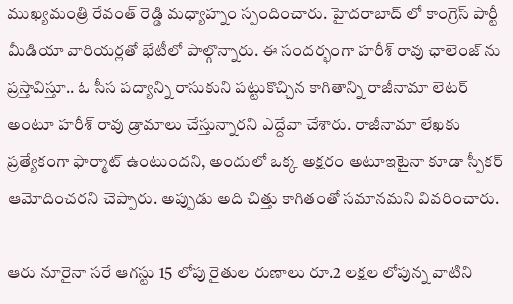ముఖ్యమంత్రి రేవంత్ రెడ్డి మధ్యాహ్నం స్పందించారు. హైదరాబాద్ లో కాంగ్రెస్ పార్టీ మీడియా వారియర్లతో భేటీలో పాల్గొన్నారు. ఈ సందర్భంగా హరీశ్ రావు ఛాలెంజ్ ను ప్రస్తావిస్తూ.. ఓ సీస పద్యాన్ని రాసుకుని పట్టుకొచ్చిన కాగితాన్ని రాజీనామా లెటర్ అంటూ హరీశ్ రావు డ్రామాలు చేస్తున్నారని ఎద్దేవా చేశారు. రాజీనామా లేఖకు ప్రత్యేకంగా ఫార్మాట్ ఉంటుందని, అందులో ఒక్క అక్షరం అటూఇటైనా కూడా స్పీకర్ ఆమోదించరని చెప్పారు. అప్పుడు అది చిత్తు కాగితంతో సమానమని వివరించారు.

ఆరు నూరైనా సరే ఆగస్టు 15 లోపు రైతుల రుణాలు రూ.2 లక్షల లోపున్న వాటిని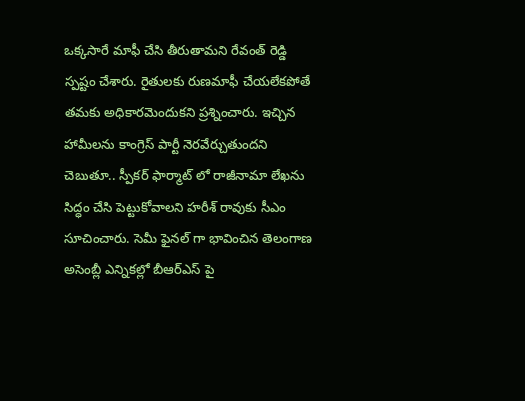ఒక్కసారే మాఫీ చేసి తీరుతామని రేవంత్ రెడ్డి స్పష్టం చేశారు. రైతులకు రుణమాఫీ చేయలేకపోతే తమకు అధికారమెందుకని ప్రశ్నించారు. ఇచ్చిన హామీలను కాంగ్రెస్ పార్టీ నెరవేర్చుతుందని చెబుతూ.. స్పీకర్ ఫార్మాట్ లో రాజీనామా లేఖను సిద్ధం చేసి పెట్టుకోవాలని హరీశ్ రావుకు సీఎం సూచించారు. సెమీ ఫైనల్ గా భావించిన తెలంగాణ అసెంబ్లీ ఎన్నికల్లో బీఆర్ఎస్ పై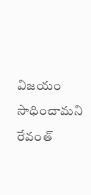విజయం సాధించామని రేవంత్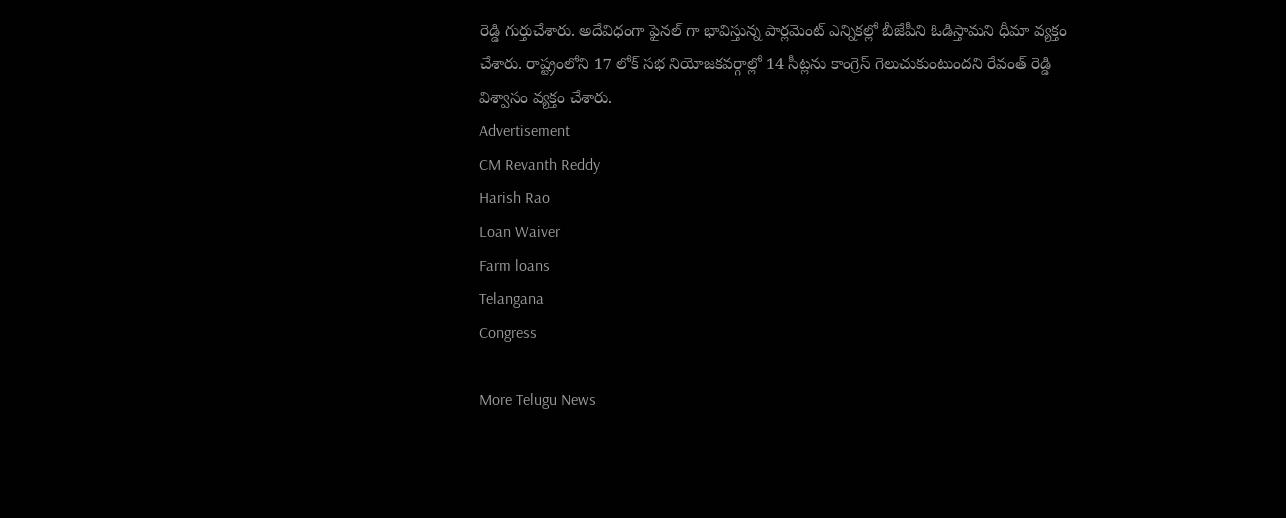రెడ్డి గుర్తుచేశారు. అదేవిధంగా ఫైనల్ గా భావిస్తున్న పార్లమెంట్ ఎన్నికల్లో బీజేపీని ఓడిస్తామని ధీమా వ్యక్తం చేశారు. రాష్ట్రంలోని 17 లోక్ సభ నియోజకవర్గాల్లో 14 సీట్లను కాంగ్రెస్ గెలుచుకుంటుందని రేవంత్ రెడ్డి విశ్వాసం వ్యక్తం చేశారు.
Advertisement
CM Revanth Reddy
Harish Rao
Loan Waiver
Farm loans
Telangana
Congress

More Telugu News